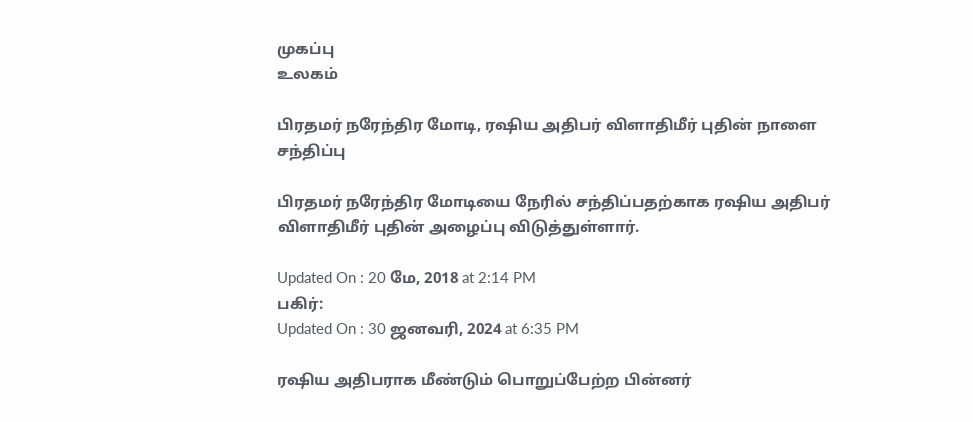முகப்பு
உலகம்

பிரதமர் நரேந்திர மோடி, ரஷிய அதிபர் விளாதிமீர் புதின் நாளை சந்திப்பு

பிரதமர் நரேந்திர மோடியை நேரில் சந்திப்பதற்காக ரஷிய அதிபர் விளாதிமீர் புதின் அழைப்பு விடுத்துள்ளார்.

Updated On : 20 மே, 2018 at 2:14 PM
பகிர்:
Updated On : 30 ஜனவரி, 2024 at 6:35 PM

ரஷிய அதிபராக மீண்டும் பொறுப்பேற்ற பின்னர்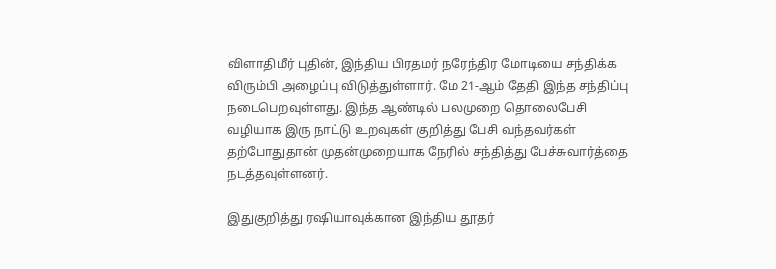விளாதிமீர் புதின், இந்திய பிரதமர் நரேந்திர மோடியை சந்திக்க விரும்பி அழைப்பு விடுத்துள்ளார். மே 21-ஆம் தேதி இந்த சந்திப்பு நடைபெறவுள்ளது. இந்த ஆண்டில் பலமுறை தொலைபேசி வழியாக இரு நாட்டு உறவுகள் குறித்து பேசி வந்தவர்கள் தற்போதுதான் முதன்முறையாக நேரில் சந்தித்து பேச்சுவார்த்தை நடத்தவுள்ளனர்.

இதுகுறித்து ரஷியாவுக்கான இந்திய தூதர்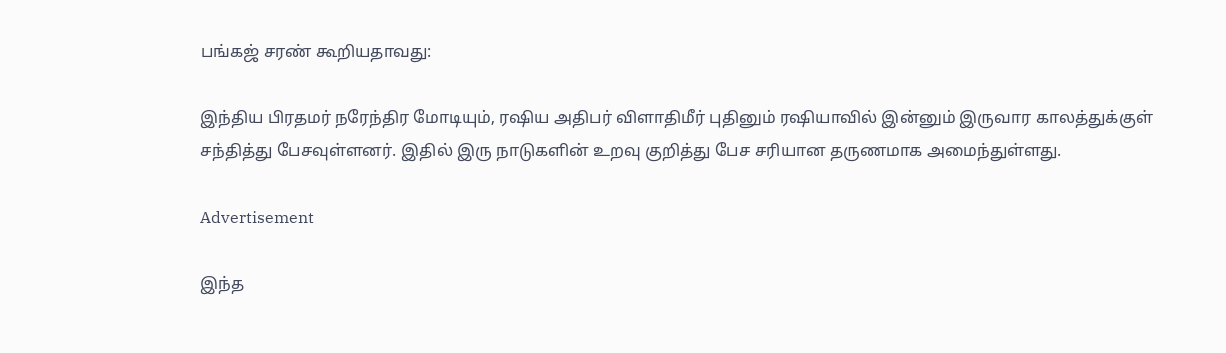பங்கஜ் சரண் கூறியதாவது:

இந்திய பிரதமர் நரேந்திர மோடியும், ரஷிய அதிபர் விளாதிமீர் புதினும் ரஷியாவில் இன்னும் இருவார காலத்துக்குள் சந்தித்து பேசவுள்ளனர். இதில் இரு நாடுகளின் உறவு குறித்து பேச சரியான தருணமாக அமைந்துள்ளது.

Advertisement

இந்த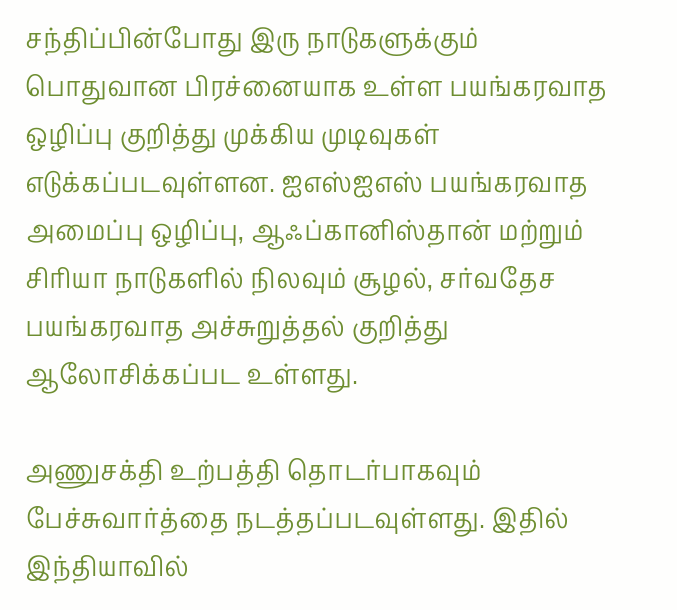சந்திப்பின்போது இரு நாடுகளுக்கும் பொதுவான பிரச்னையாக உள்ள பயங்கரவாத ஒழிப்பு குறித்து முக்கிய முடிவுகள் எடுக்கப்படவுள்ளன. ஐஎஸ்ஐஎஸ் பயங்கரவாத அமைப்பு ஒழிப்பு, ஆஃப்கானிஸ்தான் மற்றும் சிரியா நாடுகளில் நிலவும் சூழல், சர்வதேச பயங்கரவாத அச்சுறுத்தல் குறித்து ஆலோசிக்கப்பட உள்ளது.

அணுசக்தி உற்பத்தி தொடர்பாகவும் பேச்சுவார்த்தை நடத்தப்படவுள்ளது. இதில் இந்தியாவில்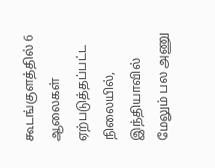கூடங்குளத்தில் 6 ஆலைகள் ஏற்படுத்தப்பட்ட நிலையில், இந்தியாவில் மேலும் பல அணு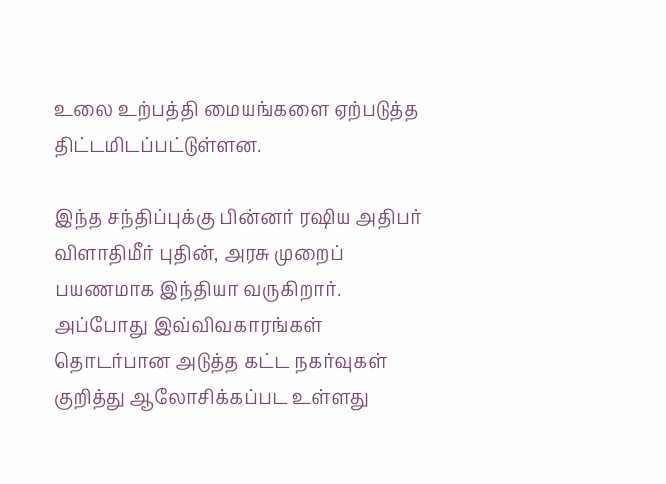உலை உற்பத்தி மையங்களை ஏற்படுத்த திட்டமிடப்பட்டுள்ளன.

இந்த சந்திப்புக்கு பின்னர் ரஷிய அதிபர் விளாதிமீர் புதின், அரசு முறைப் பயணமாக இந்தியா வருகிறார். அப்போது இவ்விவகாரங்கள் தொடர்பான அடுத்த கட்ட நகர்வுகள் குறித்து ஆலோசிக்கப்பட உள்ளது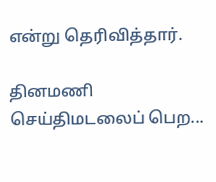என்று தெரிவித்தார்.

தினமணி செய்திமடலைப் பெற...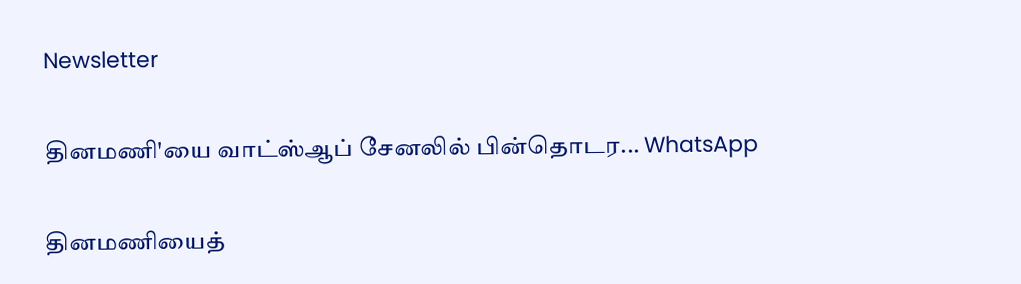Newsletter

தினமணி'யை வாட்ஸ்ஆப் சேனலில் பின்தொடர... WhatsApp

தினமணியைத்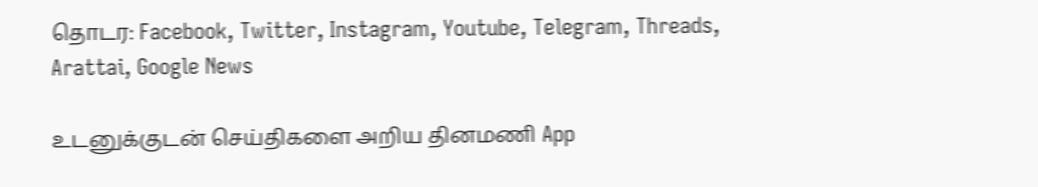தொடர: Facebook, Twitter, Instagram, Youtube, Telegram, Threads, Arattai, Google News

உடனுக்குடன் செய்திகளை அறிய தினமணி App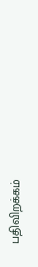பதிவிறக்கம்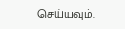செய்யவும்.